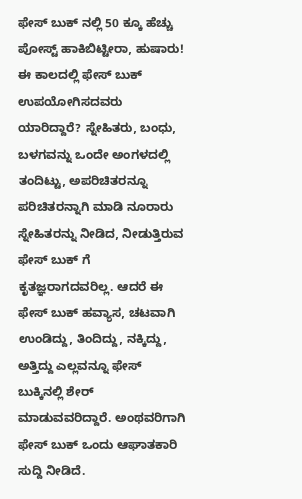ಫೇಸ್ ಬುಕ್ ನಲ್ಲಿ 50 ಕ್ಕೂ ಹೆಚ್ಚು ಪೋಸ್ಟ್ ಹಾಕಿಬಿಟ್ಟೀರಾ, ಹುಷಾರು!
ಈ ಕಾಲದಲ್ಲಿ ಫೇಸ್ ಬುಕ್ ಉಪಯೋಗಿಸದವರು ಯಾರಿದ್ದಾರೆ? ಸ್ನೇಹಿತರು, ಬಂಧು, ಬಳಗವನ್ನು ಒಂದೇ ಅಂಗಳದಲ್ಲಿ ತಂದಿಟ್ಟು, ಅಪರಿಚಿತರನ್ನೂ ಪರಿಚಿತರನ್ನಾಗಿ ಮಾಡಿ ನೂರಾರು ಸ್ನೇಹಿತರನ್ನು ನೀಡಿದ, ನೀಡುತ್ತಿರುವ ಫೇಸ್ ಬುಕ್ ಗೆ ಕೃತಜ್ಞರಾಗದವರಿಲ್ಲ. ಆದರೆ ಈ ಫೇಸ್ ಬುಕ್ ಹವ್ಯಾಸ, ಚಟವಾಗಿ ಉಂಡಿದ್ದು, ತಿಂದಿದ್ದು, ನಕ್ಕಿದ್ದು, ಅತ್ತಿದ್ದು ಎಲ್ಲವನ್ನೂ ಫೇಸ್ ಬುಕ್ಕಿನಲ್ಲಿ ಶೇರ್ ಮಾಡುವವರಿದ್ದಾರೆ. ಅಂಥವರಿಗಾಗಿ ಫೇಸ್ ಬುಕ್ ಒಂದು ಆಘಾತಕಾರಿ ಸುದ್ದಿ ನೀಡಿದೆ.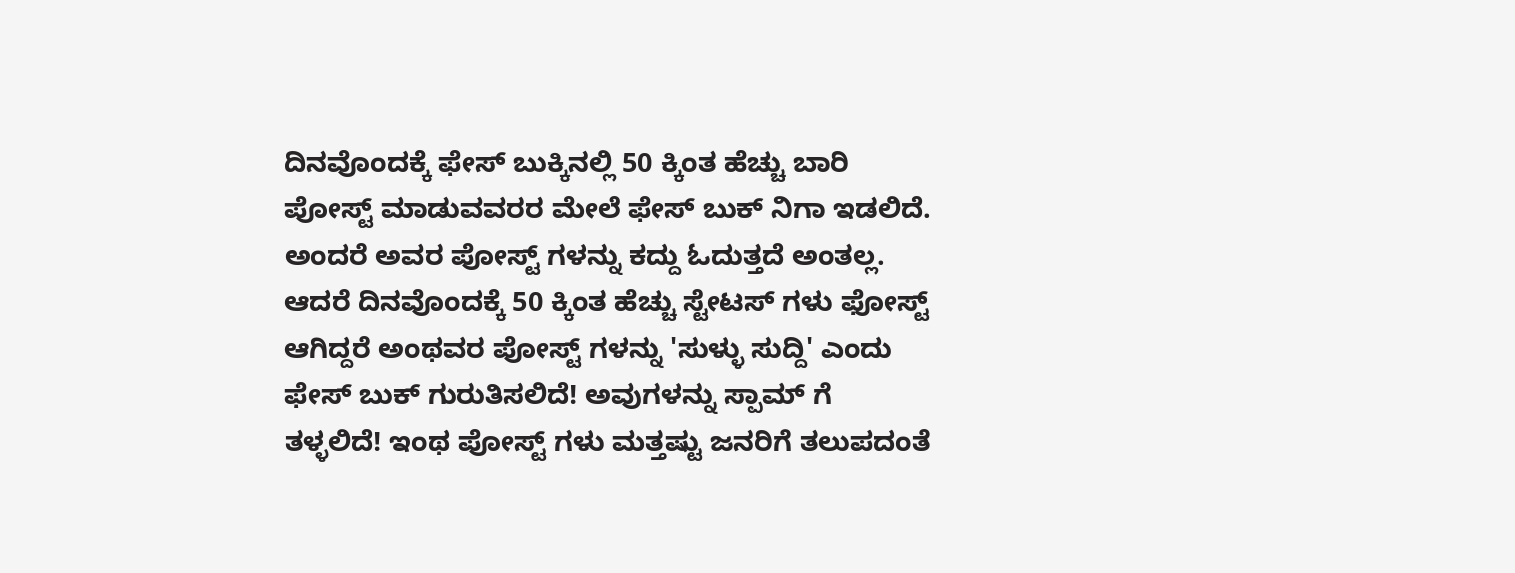ದಿನವೊಂದಕ್ಕೆ ಫೇಸ್ ಬುಕ್ಕಿನಲ್ಲಿ 50 ಕ್ಕಿಂತ ಹೆಚ್ಚು ಬಾರಿ ಪೋಸ್ಟ್ ಮಾಡುವವರರ ಮೇಲೆ ಫೇಸ್ ಬುಕ್ ನಿಗಾ ಇಡಲಿದೆ. ಅಂದರೆ ಅವರ ಪೋಸ್ಟ್ ಗಳನ್ನು ಕದ್ದು ಓದುತ್ತದೆ ಅಂತಲ್ಲ. ಆದರೆ ದಿನವೊಂದಕ್ಕೆ 50 ಕ್ಕಿಂತ ಹೆಚ್ಚು ಸ್ಟೇಟಸ್ ಗಳು ಫೋಸ್ಟ್ ಆಗಿದ್ದರೆ ಅಂಥವರ ಪೋಸ್ಟ್ ಗಳನ್ನು 'ಸುಳ್ಳು ಸುದ್ದಿ' ಎಂದು ಫೇಸ್ ಬುಕ್ ಗುರುತಿಸಲಿದೆ! ಅವುಗಳನ್ನು ಸ್ಪಾಮ್ ಗೆ ತಳ್ಳಲಿದೆ! ಇಂಥ ಪೋಸ್ಟ್ ಗಳು ಮತ್ತಷ್ಟು ಜನರಿಗೆ ತಲುಪದಂತೆ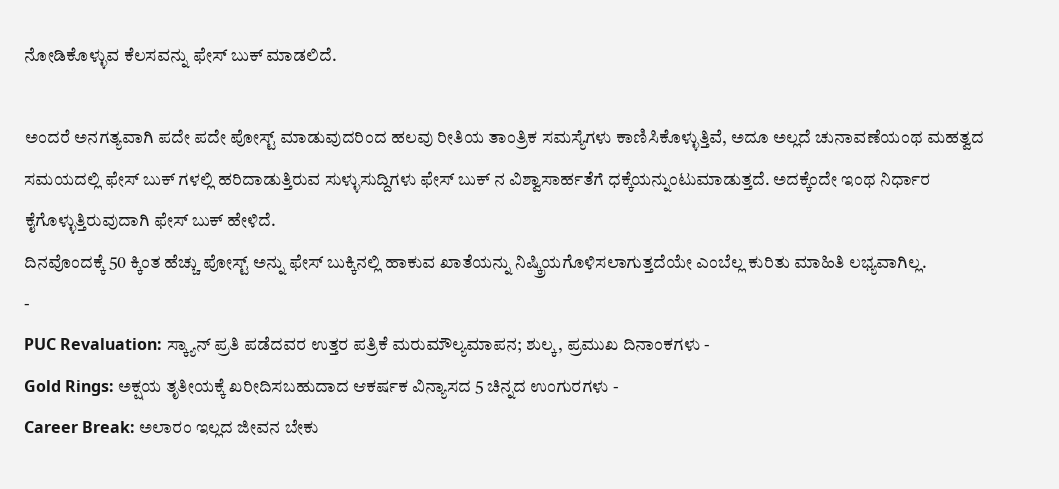ನೋಡಿಕೊಳ್ಳುವ ಕೆಲಸವನ್ನು ಫೇಸ್ ಬುಕ್ ಮಾಡಲಿದೆ.

ಅಂದರೆ ಅನಗತ್ಯವಾಗಿ ಪದೇ ಪದೇ ಪೋಸ್ಟ್ ಮಾಡುವುದರಿಂದ ಹಲವು ರೀತಿಯ ತಾಂತ್ರಿಕ ಸಮಸ್ಯೆಗಳು ಕಾಣಿಸಿಕೊಳ್ಳುತ್ತಿವೆ, ಅದೂ ಅಲ್ಲದೆ ಚುನಾವಣೆಯಂಥ ಮಹತ್ವದ ಸಮಯದಲ್ಲಿ ಫೇಸ್ ಬುಕ್ ಗಳಲ್ಲಿ ಹರಿದಾಡುತ್ತಿರುವ ಸುಳ್ಳುಸುದ್ದಿಗಳು ಫೇಸ್ ಬುಕ್ ನ ವಿಶ್ವಾಸಾರ್ಹತೆಗೆ ಧಕ್ಕೆಯನ್ನುಂಟುಮಾಡುತ್ತದೆ. ಅದಕ್ಕೆಂದೇ ಇಂಥ ನಿರ್ಧಾರ ಕೈಗೊಳ್ಳುತ್ತಿರುವುದಾಗಿ ಫೇಸ್ ಬುಕ್ ಹೇಳಿದೆ.
ದಿನವೊಂದಕ್ಕೆ 50 ಕ್ಕಿಂತ ಹೆಚ್ಚು ಪೋಸ್ಟ್ ಅನ್ನು ಫೇಸ್ ಬುಕ್ಕಿನಲ್ಲಿ ಹಾಕುವ ಖಾತೆಯನ್ನು ನಿಷ್ಕ್ರಿಯಗೊಳಿಸಲಾಗುತ್ತದೆಯೇ ಎಂಬೆಲ್ಲ ಕುರಿತು ಮಾಹಿತಿ ಲಭ್ಯವಾಗಿಲ್ಲ.
-
PUC Revaluation: ಸ್ಕ್ಯಾನ್ ಪ್ರತಿ ಪಡೆದವರ ಉತ್ತರ ಪತ್ರಿಕೆ ಮರುಮೌಲ್ಯಮಾಪನ; ಶುಲ್ಕ, ಪ್ರಮುಖ ದಿನಾಂಕಗಳು -
Gold Rings: ಅಕ್ಷಯ ತೃತೀಯಕ್ಕೆ ಖರೀದಿಸಬಹುದಾದ ಆಕರ್ಷಕ ವಿನ್ಯಾಸದ 5 ಚಿನ್ನದ ಉಂಗುರಗಳು -
Career Break: ಅಲಾರಂ ಇಲ್ಲದ ಜೀವನ ಬೇಕು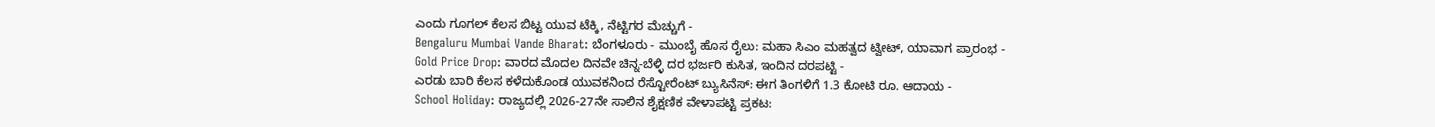ಎಂದು ಗೂಗಲ್ ಕೆಲಸ ಬಿಟ್ಟ ಯುವ ಟೆಕ್ಕಿ, ನೆಟ್ಟಿಗರ ಮೆಚ್ಚುಗೆ -
Bengaluru Mumbai Vande Bharat: ಬೆಂಗಳೂರು - ಮುಂಬೈ ಹೊಸ ರೈಲು: ಮಹಾ ಸಿಎಂ ಮಹತ್ವದ ಟ್ವೀಟ್, ಯಾವಾಗ ಪ್ರಾರಂಭ -
Gold Price Drop: ವಾರದ ಮೊದಲ ದಿನವೇ ಚಿನ್ನ-ಬೆಳ್ಳಿ ದರ ಭರ್ಜರಿ ಕುಸಿತ, ಇಂದಿನ ದರಪಟ್ಟಿ -
ಎರಡು ಬಾರಿ ಕೆಲಸ ಕಳೆದುಕೊಂಡ ಯುವಕನಿಂದ ರೆಸ್ಟೋರೆಂಟ್ ಬ್ಯುಸಿನೆಸ್: ಈಗ ತಿಂಗಳಿಗೆ 1.3 ಕೋಟಿ ರೂ. ಆದಾಯ -
School Holiday: ರಾಜ್ಯದಲ್ಲಿ 2026-27ನೇ ಸಾಲಿನ ಶೈಕ್ಷಣಿಕ ವೇಳಾಪಟ್ಟಿ ಪ್ರಕಟ: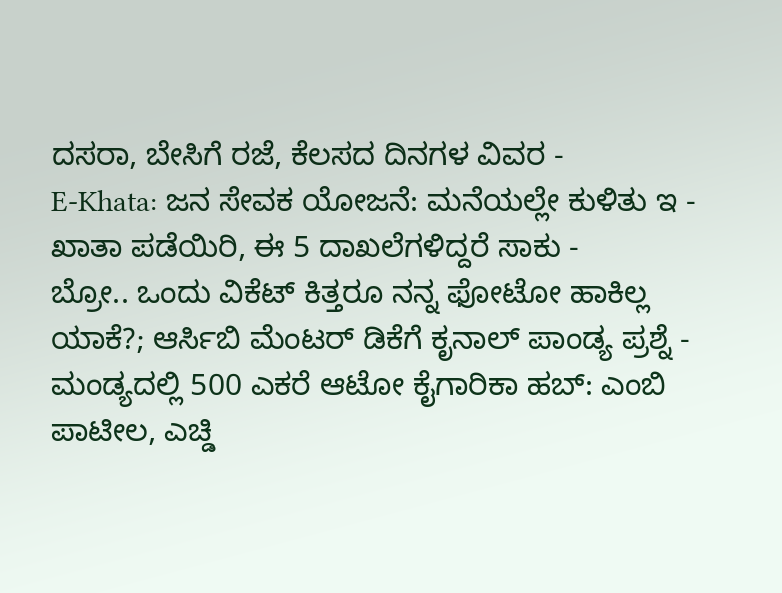ದಸರಾ, ಬೇಸಿಗೆ ರಜೆ, ಕೆಲಸದ ದಿನಗಳ ವಿವರ -
E-Khata: ಜನ ಸೇವಕ ಯೋಜನೆ: ಮನೆಯಲ್ಲೇ ಕುಳಿತು ಇ - ಖಾತಾ ಪಡೆಯಿರಿ, ಈ 5 ದಾಖಲೆಗಳಿದ್ದರೆ ಸಾಕು -
ಬ್ರೋ.. ಒಂದು ವಿಕೆಟ್ ಕಿತ್ತರೂ ನನ್ನ ಫೋಟೋ ಹಾಕಿಲ್ಲ ಯಾಕೆ?; ಆರ್ಸಿಬಿ ಮೆಂಟರ್ ಡಿಕೆಗೆ ಕೃನಾಲ್ ಪಾಂಡ್ಯ ಪ್ರಶ್ನೆ -
ಮಂಡ್ಯದಲ್ಲಿ 500 ಎಕರೆ ಆಟೋ ಕೈಗಾರಿಕಾ ಹಬ್: ಎಂಬಿ ಪಾಟೀಲ, ಎಚ್ಡಿ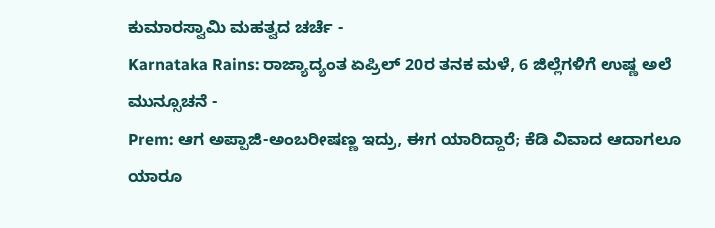ಕುಮಾರಸ್ವಾಮಿ ಮಹತ್ವದ ಚರ್ಚೆ -
Karnataka Rains: ರಾಜ್ಯಾದ್ಯಂತ ಏಪ್ರಿಲ್ 20ರ ತನಕ ಮಳೆ, 6 ಜಿಲ್ಲೆಗಳಿಗೆ ಉಷ್ಣ ಅಲೆ ಮುನ್ಸೂಚನೆ -
Prem: ಆಗ ಅಪ್ಪಾಜಿ-ಅಂಬರೀಷಣ್ಣ ಇದ್ರು, ಈಗ ಯಾರಿದ್ದಾರೆ; ಕೆಡಿ ವಿವಾದ ಆದಾಗಲೂ ಯಾರೂ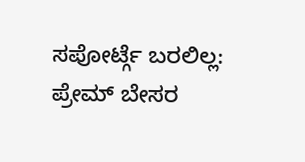ಸಪೋರ್ಟ್ಗೆ ಬರಲಿಲ್ಲ: ಪ್ರೇಮ್ ಬೇಸರ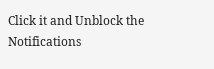Click it and Unblock the Notifications